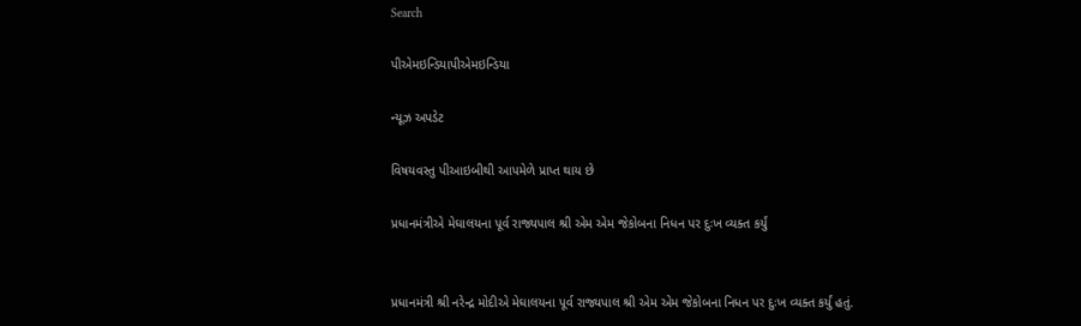Search

પીએમઇન્ડિયાપીએમઇન્ડિયા

ન્યૂઝ અપડેટ

વિષયવસ્તુ પીઆઇબીથી આપમેળે પ્રાપ્ત થાય છે

પ્રધાનમંત્રીએ મેઘાલયના પૂર્વ રાજ્યપાલ શ્રી એમ એમ જેકોબના નિધન પર દુઃખ વ્યક્ત કર્યું


પ્રધાનમંત્રી શ્રી નરેન્દ્ર મોદીએ મેઘાલયના પૂર્વ રાજ્યપાલ શ્રી એમ એમ જેકોબના નિધન પર દુઃખ વ્યક્ત કર્યું હતું.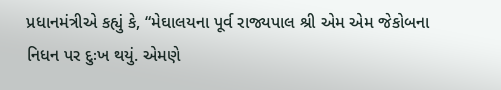પ્રધાનમંત્રીએ કહ્યું કે, “મેઘાલયના પૂર્વ રાજ્યપાલ શ્રી એમ એમ જેકોબના નિધન પર દુઃખ થયું. એમણે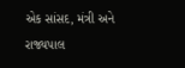એક સાંસદ, મંત્રી અને રાજ્યપાલ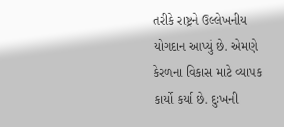તરીકે રાષ્ટ્રને ઉલ્લેખનીય યોગદાન આપ્યું છે. એમણે કેરળના વિકાસ માટે વ્યાપક કાર્યો કર્યા છે. દુઃખની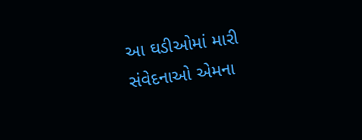આ ઘડીઓમાં મારી સંવેદનાઓ એમના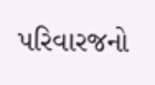પરિવારજનો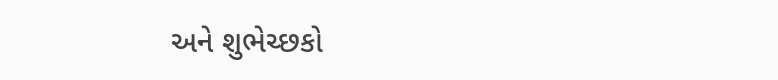અને શુભેચ્છકો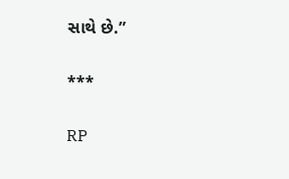સાથે છે.”

***

RP